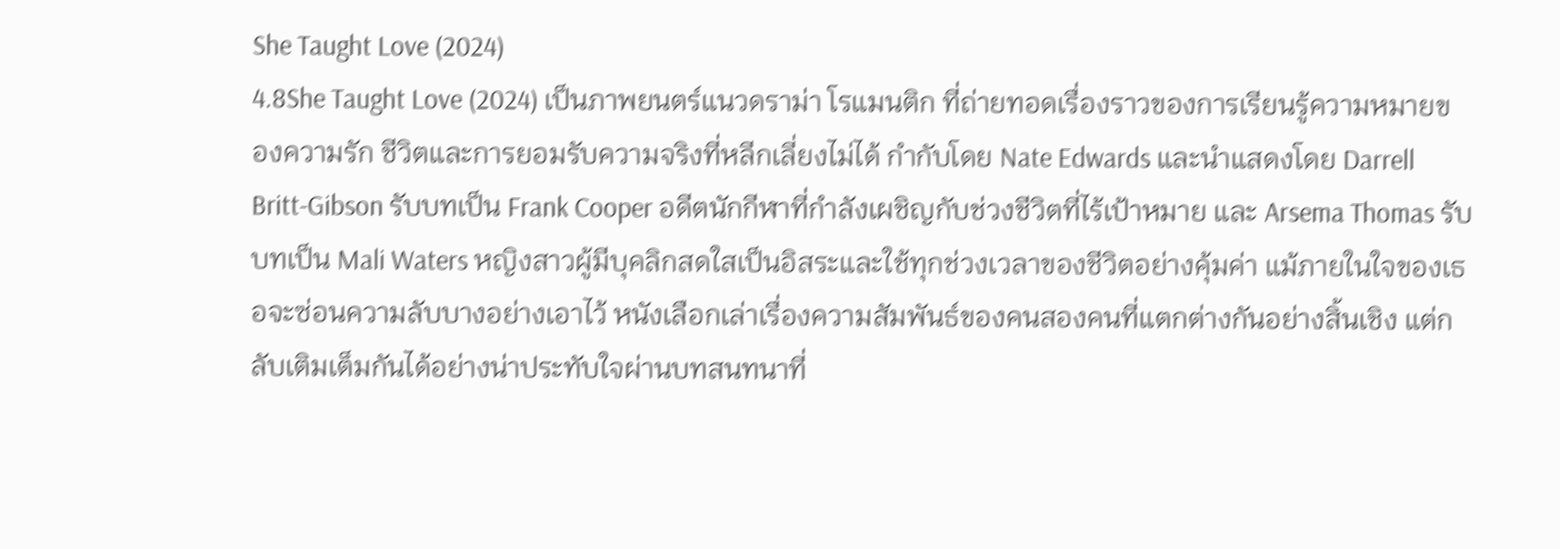She Taught Love (2024)
4.8She Taught Love (2024) เป็นภาพยนตร์แนวดราม่า โรแมนติก ที่ถ่ายทอดเรื่องราวของการเรียนรู้ความหมายของความรัก ชีวิตและการยอมรับความจริงที่หลีกเลี่ยงไม่ได้ กำกับโดย Nate Edwards และนำแสดงโดย Darrell Britt-Gibson รับบทเป็น Frank Cooper อดีตนักกีฬาที่กำลังเผชิญกับช่วงชีวิตที่ไร้เป้าหมาย และ Arsema Thomas รับบทเป็น Mali Waters หญิงสาวผู้มีบุคลิกสดใสเป็นอิสระและใช้ทุกช่วงเวลาของชีวิตอย่างคุ้มค่า แม้ภายในใจของเธอจะซ่อนความลับบางอย่างเอาไว้ หนังเลือกเล่าเรื่องความสัมพันธ์ของคนสองคนที่แตกต่างกันอย่างสิ้นเชิง แต่กลับเติมเต็มกันได้อย่างน่าประทับใจผ่านบทสนทนาที่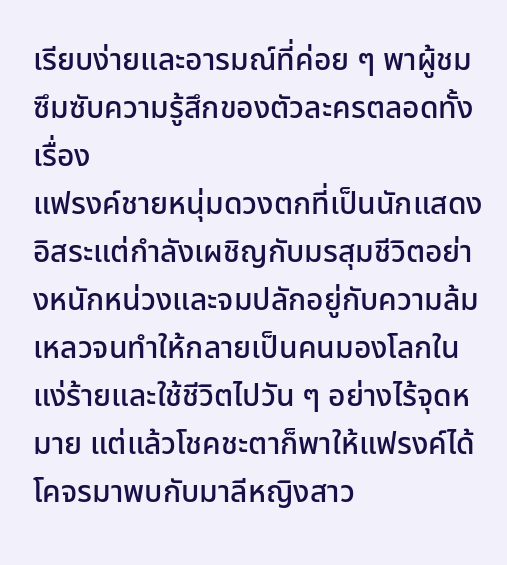เรียบง่ายและอารมณ์ที่ค่อย ๆ พาผู้ชมซึมซับความรู้สึกของตัวละครตลอดทั้งเรื่อง
แฟรงค์ชายหนุ่มดวงตกที่เป็นนักแสดงอิสระแต่กำลังเผชิญกับมรสุมชีวิตอย่างหนักหน่วงและจมปลักอยู่กับความล้มเหลวจนทำให้กลายเป็นคนมองโลกในแง่ร้ายและใช้ชีวิตไปวัน ๆ อย่างไร้จุดหมาย แต่แล้วโชคชะตาก็พาให้แฟรงค์ได้โคจรมาพบกับมาลีหญิงสาว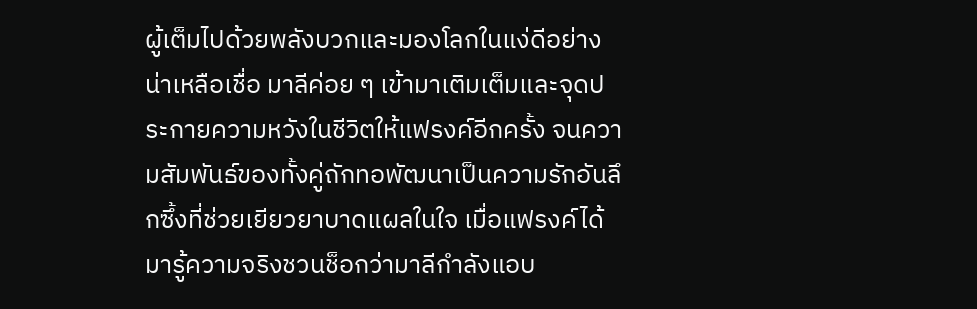ผู้เต็มไปด้วยพลังบวกและมองโลกในแง่ดีอย่างน่าเหลือเชื่อ มาลีค่อย ๆ เข้ามาเติมเต็มและจุดประกายความหวังในชีวิตให้แฟรงค์อีกครั้ง จนความสัมพันธ์ของทั้งคู่ถักทอพัฒนาเป็นความรักอันลึกซึ้งที่ช่วยเยียวยาบาดแผลในใจ เมื่อแฟรงค์ได้มารู้ความจริงชวนช็อกว่ามาลีกำลังแอบ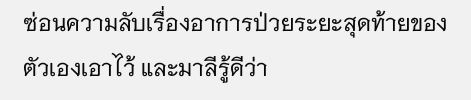ซ่อนความลับเรื่องอาการป่วยระยะสุดท้ายของตัวเองเอาไว้ และมาลีรู้ดีว่า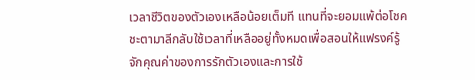เวลาชีวิตของตัวเองเหลือน้อยเต็มที แทนที่จะยอมแพ้ต่อโชคชะตามาลีกลับใช้เวลาที่เหลืออยู่ทั้งหมดเพื่อสอนให้แฟรงค์รู้จักคุณค่าของการรักตัวเองและการใช้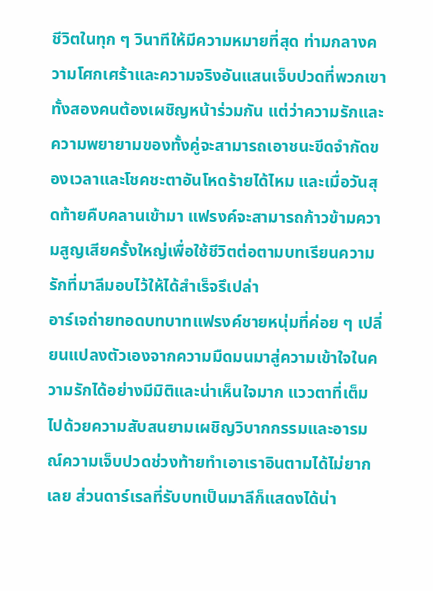ชีวิตในทุก ๆ วินาทีให้มีความหมายที่สุด ท่ามกลางความโศกเศร้าและความจริงอันแสนเจ็บปวดที่พวกเขาทั้งสองคนต้องเผชิญหน้าร่วมกัน แต่ว่าความรักและความพยายามของทั้งคู่จะสามารถเอาชนะขีดจำกัดของเวลาและโชคชะตาอันโหดร้ายได้ไหม และเมื่อวันสุดท้ายคืบคลานเข้ามา แฟรงค์จะสามารถก้าวข้ามความสูญเสียครั้งใหญ่เพื่อใช้ชีวิตต่อตามบทเรียนความรักที่มาลีมอบไว้ให้ได้สำเร็จรึเปล่า
อาร์เจถ่ายทอดบทบาทแฟรงค์ชายหนุ่มที่ค่อย ๆ เปลี่ยนแปลงตัวเองจากความมืดมนมาสู่ความเข้าใจในความรักได้อย่างมีมิติและน่าเห็นใจมาก แววตาที่เต็มไปด้วยความสับสนยามเผชิญวิบากกรรมและอารมณ์ความเจ็บปวดช่วงท้ายทำเอาเราอินตามได้ไม่ยากเลย ส่วนดาร์เรลที่รับบทเป็นมาลีก็แสดงได้น่า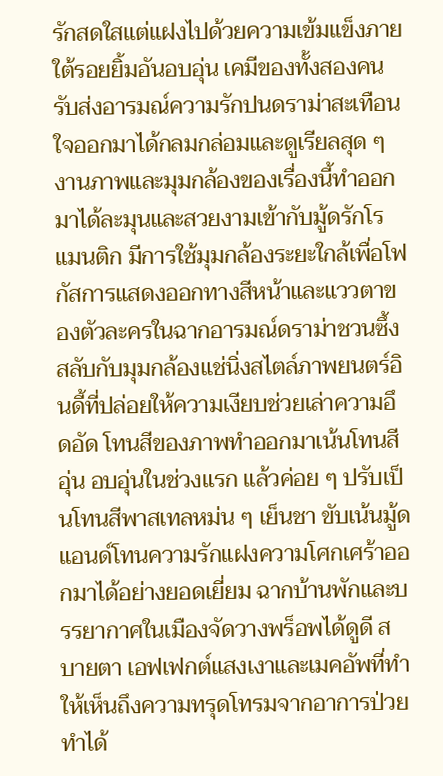รักสดใสแต่แฝงไปด้วยความเข้มแข็งภายใต้รอยยิ้มอันอบอุ่น เคมีของทั้งสองคนรับส่งอารมณ์ความรักปนดราม่าสะเทือนใจออกมาได้กลมกล่อมและดูเรียลสุด ๆ งานภาพและมุมกล้องของเรื่องนี้ทำออกมาได้ละมุนและสวยงามเข้ากับมู้ดรักโรแมนติก มีการใช้มุมกล้องระยะใกล้เพื่อโฟกัสการแสดงออกทางสีหน้าและแววตาของตัวละครในฉากอารมณ์ดราม่าชวนซึ้ง สลับกับมุมกล้องแช่นิ่งสไตล์ภาพยนตร์อินดี้ที่ปล่อยให้ความเงียบช่วยเล่าความอึดอัด โทนสีของภาพทำออกมาเน้นโทนสีอุ่น อบอุ่นในช่วงแรก แล้วค่อย ๆ ปรับเป็นโทนสีพาสเทลหม่น ๆ เย็นชา ขับเน้นมู้ดแอนด์โทนความรักแฝงความโศกเศร้าออกมาได้อย่างยอดเยี่ยม ฉากบ้านพักและบรรยากาศในเมืองจัดวางพร็อพได้ดูดี สบายตา เอฟเฟกต์แสงเงาและเมคอัพที่ทำให้เห็นถึงความทรุดโทรมจากอาการป่วยทำได้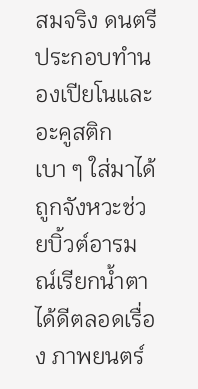สมจริง ดนตรีประกอบทำนองเปียโนและอะคูสติกเบา ๆ ใส่มาได้ถูกจังหวะช่วยบิ้วต์อารมณ์เรียกน้ำตาได้ดีตลอดเรื่อง ภาพยนตร์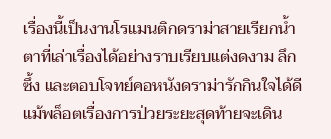เรื่องนี้เป็นงานโรแมนติกดราม่าสายเรียกน้ำตาที่เล่าเรื่องได้อย่างราบเรียบแต่งดงาม ลึกซึ้ง และตอบโจทย์คอหนังดราม่ารักกินใจได้ดี แม้พล็อตเรื่องการป่วยระยะสุดท้ายจะเดิน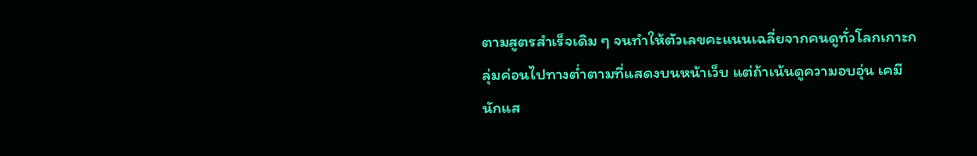ตามสูตรสำเร็จเดิม ๆ จนทำให้ตัวเลขคะแนนเฉลี่ยจากคนดูทั่วโลกเกาะกลุ่มค่อนไปทางต่ำตามที่แสดงบนหน้าเว็บ แต่ถ้าเน้นดูความอบอุ่น เคมีนักแส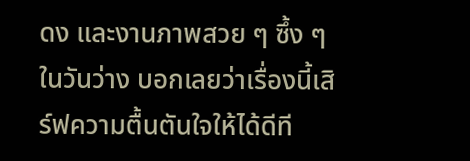ดง และงานภาพสวย ๆ ซึ้ง ๆ ในวันว่าง บอกเลยว่าเรื่องนี้เสิร์ฟความตื้นตันใจให้ได้ดีที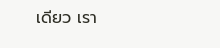เดียว เรา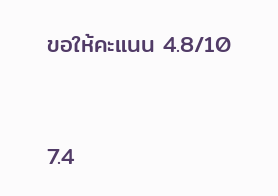ขอให้คะแนน 4.8/10


7.4